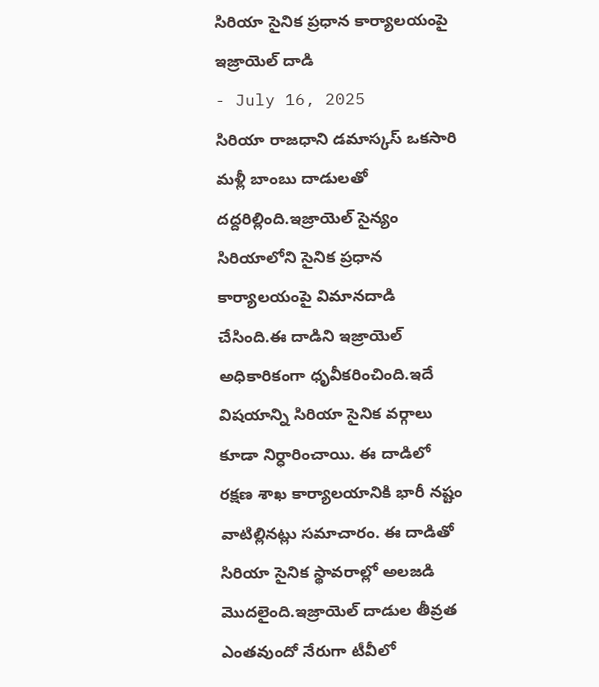సిరియా సైనిక ప్రధాన కార్యాలయంపై ఇజ్రాయెల్ దాడి
- July 16, 2025
సిరియా రాజధాని డమాస్కస్ ఒకసారి మళ్లీ బాంబు దాడులతో దద్దరిల్లింది.ఇజ్రాయెల్ సైన్యం సిరియాలోని సైనిక ప్రధాన కార్యాలయంపై విమానదాడి చేసింది.ఈ దాడిని ఇజ్రాయెల్ అధికారికంగా ధృవీకరించింది.ఇదే విషయాన్ని సిరియా సైనిక వర్గాలు కూడా నిర్ధారించాయి. ఈ దాడిలో రక్షణ శాఖ కార్యాలయానికి భారీ నష్టం వాటిల్లినట్లు సమాచారం. ఈ దాడితో సిరియా సైనిక స్థావరాల్లో అలజడి మొదలైంది.ఇజ్రాయెల్ దాడుల తీవ్రత ఎంతవుందో నేరుగా టీవీలో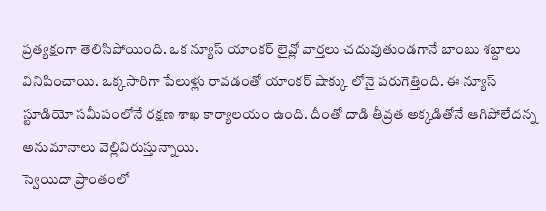ప్రత్యక్షంగా తెలిసిపోయింది. ఒక న్యూస్ యాంకర్ లైవ్లో వార్తలు చదువుతుండగానే బాంబు శబ్దాలు వినిపించాయి. ఒక్కసారిగా పేలుళ్లు రావడంతో యాంకర్ షాక్కు లోనై పరుగెత్తింది. ఈ న్యూస్ స్టూడియో సమీపంలోనే రక్షణ శాఖ కార్యాలయం ఉంది. దీంతో దాడి తీవ్రత అక్కడితోనే ఆగిపోలేదన్న అనుమానాలు వెల్లివిరుస్తున్నాయి.
స్వెయిదా ప్రాంతంలో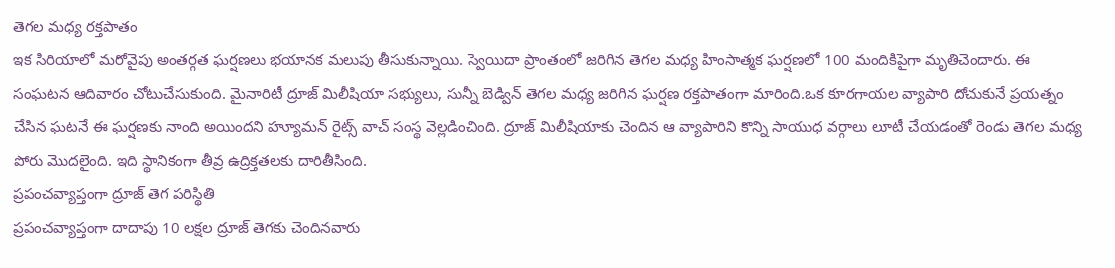తెగల మధ్య రక్తపాతం
ఇక సిరియాలో మరోవైపు అంతర్గత ఘర్షణలు భయానక మలుపు తీసుకున్నాయి. స్వెయిదా ప్రాంతంలో జరిగిన తెగల మధ్య హింసాత్మక ఘర్షణలో 100 మందికిపైగా మృతిచెందారు. ఈ సంఘటన ఆదివారం చోటుచేసుకుంది. మైనారిటీ ద్రూజ్ మిలీషియా సభ్యులు, సున్నీ బెడ్విన్ తెగల మధ్య జరిగిన ఘర్షణ రక్తపాతంగా మారింది.ఒక కూరగాయల వ్యాపారి దోచుకునే ప్రయత్నం చేసిన ఘటనే ఈ ఘర్షణకు నాంది అయిందని హ్యూమన్ రైట్స్ వాచ్ సంస్థ వెల్లడించింది. ద్రూజ్ మిలీషియాకు చెందిన ఆ వ్యాపారిని కొన్ని సాయుధ వర్గాలు లూటీ చేయడంతో రెండు తెగల మధ్య పోరు మొదలైంది. ఇది స్థానికంగా తీవ్ర ఉద్రిక్తతలకు దారితీసింది.
ప్రపంచవ్యాప్తంగా ద్రూజ్ తెగ పరిస్థితి
ప్రపంచవ్యాప్తంగా దాదాపు 10 లక్షల ద్రూజ్ తెగకు చెందినవారు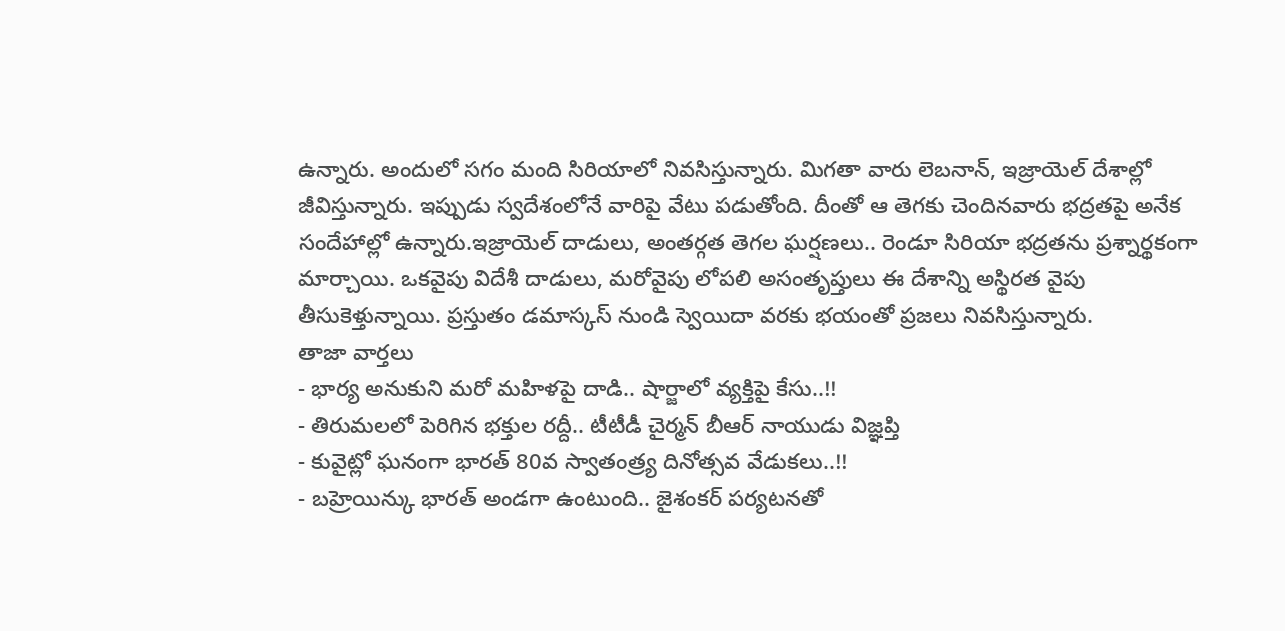ఉన్నారు. అందులో సగం మంది సిరియాలో నివసిస్తున్నారు. మిగతా వారు లెబనాన్, ఇజ్రాయెల్ దేశాల్లో జీవిస్తున్నారు. ఇప్పుడు స్వదేశంలోనే వారిపై వేటు పడుతోంది. దీంతో ఆ తెగకు చెందినవారు భద్రతపై అనేక సందేహాల్లో ఉన్నారు.ఇజ్రాయెల్ దాడులు, అంతర్గత తెగల ఘర్షణలు.. రెండూ సిరియా భద్రతను ప్రశ్నార్థకంగా మార్చాయి. ఒకవైపు విదేశీ దాడులు, మరోవైపు లోపలి అసంతృప్తులు ఈ దేశాన్ని అస్థిరత వైపు తీసుకెళ్తున్నాయి. ప్రస్తుతం డమాస్కస్ నుండి స్వెయిదా వరకు భయంతో ప్రజలు నివసిస్తున్నారు.
తాజా వార్తలు
- భార్య అనుకుని మరో మహిళపై దాడి.. షార్జాలో వ్యక్తిపై కేసు..!!
- తిరుమలలో పెరిగిన భక్తుల రద్దీ.. టీటీడీ చైర్మన్ బీఆర్ నాయుడు విజ్ఞప్తి
- కువైట్లో ఘనంగా భారత్ 80వ స్వాతంత్ర్య దినోత్సవ వేడుకలు..!!
- బహ్రెయిన్కు భారత్ అండగా ఉంటుంది.. జైశంకర్ పర్యటనతో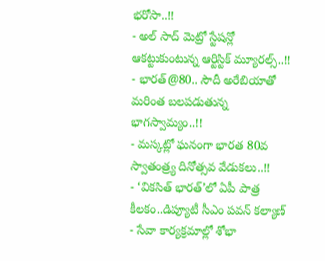భరోసా..!!
- అల్ సాద్ మెట్రో స్టేషన్లో ఆకట్టుకుంటున్న ఆర్టిస్టిక్ మ్యూరల్స్..!!
- భారత్@80.. సౌదీ అరేబియాతో మరింత బలపడుతున్న భాగస్వామ్యం..!!
- మస్కట్లో ఘనంగా భారత 80వ స్వాతంత్ర్య దినోత్సవ వేడుకలు..!!
- ‘వికసిత్ భారత్’లో ఏపీ పాత్ర కీలకం..డిప్యూటీ సీఎం పవన్ కల్యాణ్
- సేవా కార్యక్రమాల్లో శోభా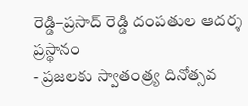రెడ్డి–ప్రసాద్ రెడ్డి దంపతుల ఆదర్శ ప్రస్థానం
- ప్రజలకు స్వాతంత్ర్య దినోత్సవ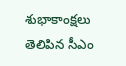శుభాకాంక్షలు తెలిపిన సీఎం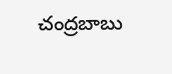చంద్రబాబు